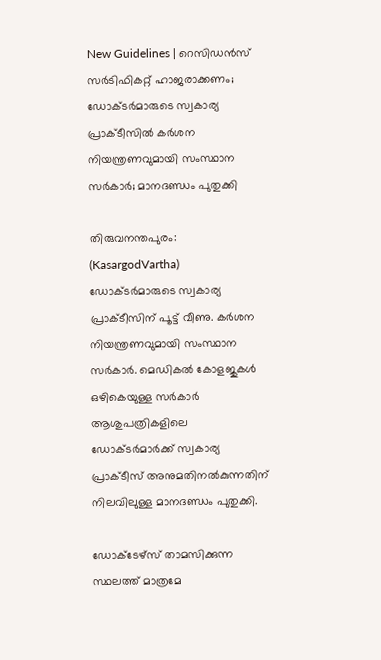New Guidelines | റെസിഡന്‍സ് സര്‍ടിഫികറ്റ് ഹാജരാക്കണം; ഡോക്ടര്‍മാരുടെ സ്വകാര്യ പ്രാക്ടീസില്‍ കര്‍ശന നിയന്ത്രണവുമായി സംസ്ഥാന സര്‍കാര്‍; മാനദണ്ഡം പുതുക്കി

തിരുവനന്തപുരം: (KasargodVartha) ഡോക്ടര്‍മാരുടെ സ്വകാര്യ പ്രാക്ടീസിന് പൂട്ട് വീണു. കര്‍ശന നിയന്ത്രണവുമായി സംസ്ഥാന സര്‍കാര്‍. മെഡികല്‍ കോളജുകള്‍ ഒഴികെയുള്ള സര്‍കാര്‍ ആശുപത്രികളിലെ ഡോക്ടര്‍മാര്‍ക്ക് സ്വകാര്യ പ്രാക്ടീസ് അനുമതിനല്‍കുന്നതിന് നിലവിലുള്ള മാനദണ്ഡം പുതുക്കി.

ഡോക്ടേഴ്‌സ് താമസിക്കുന്ന സ്ഥലത്ത് മാത്രമേ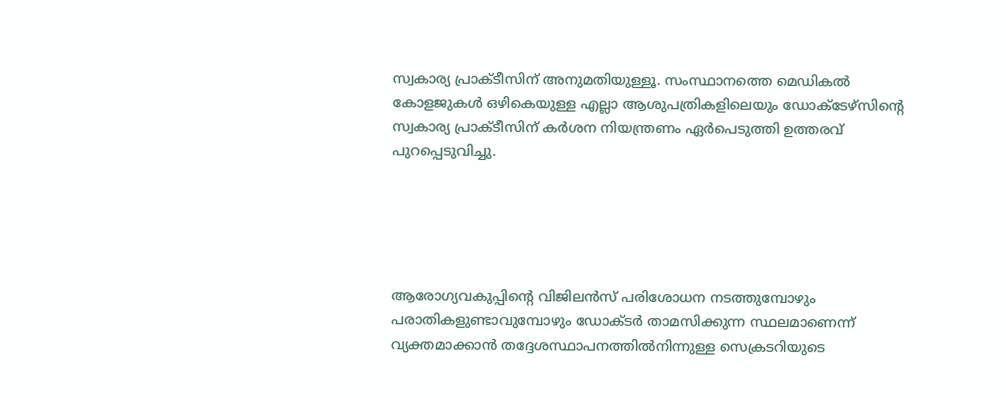സ്വകാര്യ പ്രാക്ടീസിന് അനുമതിയുള്ളൂ. സംസ്ഥാനത്തെ മെഡികല്‍ കോളജുകള്‍ ഒഴികെയുള്ള എല്ലാ ആശുപത്രികളിലെയും ഡോക്ടേഴ്‌സിന്റെ സ്വകാര്യ പ്രാക്ടീസിന് കര്‍ശന നിയന്ത്രണം ഏര്‍പെടുത്തി ഉത്തരവ് പുറപ്പെടുവിച്ചു.





ആരോഗ്യവകുപ്പിന്റെ വിജിലന്‍സ് പരിശോധന നടത്തുമ്പോഴും പരാതികളുണ്ടാവുമ്പോഴും ഡോക്ടര്‍ താമസിക്കുന്ന സ്ഥലമാണെന്ന് വ്യക്തമാക്കാന്‍ തദ്ദേശസ്ഥാപനത്തില്‍നിന്നുള്ള സെക്രടറിയുടെ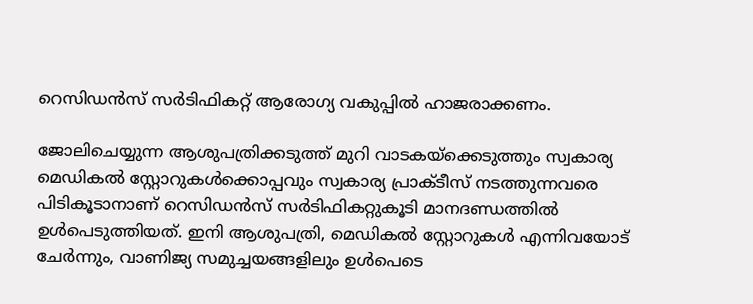റെസിഡന്‍സ് സര്‍ടിഫികറ്റ് ആരോഗ്യ വകുപ്പില്‍ ഹാജരാക്കണം.

ജോലിചെയ്യുന്ന ആശുപത്രിക്കടുത്ത് മുറി വാടകയ്‌ക്കെടുത്തും സ്വകാര്യ മെഡികല്‍ സ്റ്റോറുകള്‍ക്കൊപ്പവും സ്വകാര്യ പ്രാക്ടീസ് നടത്തുന്നവരെ പിടികൂടാനാണ് റെസിഡന്‍സ് സര്‍ടിഫികറ്റുകൂടി മാനദണ്ഡത്തില്‍ ഉള്‍പെടുത്തിയത്. ഇനി ആശുപത്രി, മെഡികല്‍ സ്റ്റോറുകള്‍ എന്നിവയോട് ചേര്‍ന്നും, വാണിജ്യ സമുച്ചയങ്ങളിലും ഉള്‍പെടെ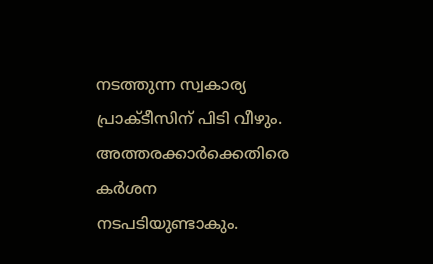നടത്തുന്ന സ്വകാര്യ പ്രാക്ടീസിന് പിടി വീഴും. അത്തരക്കാര്‍ക്കെതിരെ കര്‍ശന നടപടിയുണ്ടാകും.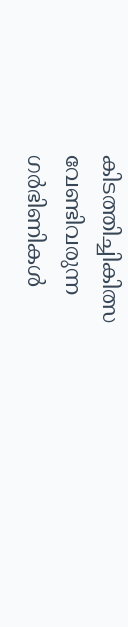കിടത്തിച്ചികിത്സ വേണ്ടിവരുന്ന ഗര്‍ഭിണികള്‍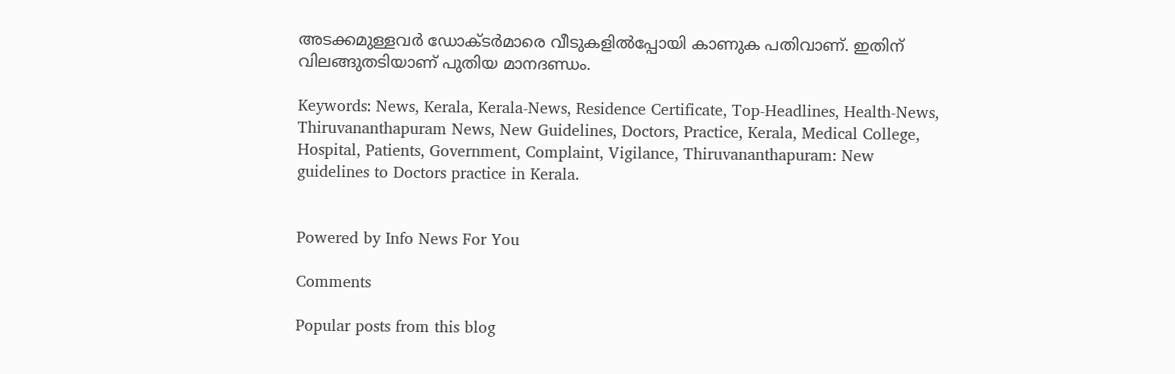അടക്കമുള്ളവര്‍ ഡോക്ടര്‍മാരെ വീടുകളില്‍പ്പോയി കാണുക പതിവാണ്. ഇതിന് വിലങ്ങുതടിയാണ് പുതിയ മാനദണ്ഡം.

Keywords: News, Kerala, Kerala-News, Residence Certificate, Top-Headlines, Health-News, Thiruvananthapuram News, New Guidelines, Doctors, Practice, Kerala, Medical College, Hospital, Patients, Government, Complaint, Vigilance, Thiruvananthapuram: New guidelines to Doctors practice in Kerala.


Powered by Info News For You

Comments

Popular posts from this blog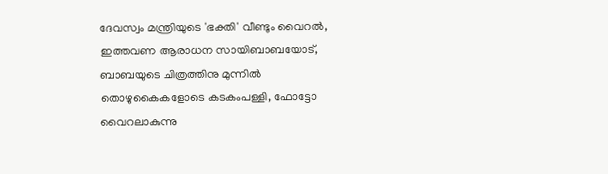ദേവസ്വം മന്ത്രിയുടെ 'ഭക്തി' വീണ്ടും വൈറല്‍, ഇത്തവണ ആരാധന സായിബാബയോട്, ബാബയുടെ ചിത്രത്തിനു മുന്നില്‍ തൊഴുകൈകളോടെ കടകംപള്ളി, ഫോട്ടോ വൈറലാകുന്നു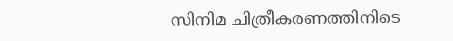സിനിമ ചിത്രീകരണത്തിനിടെ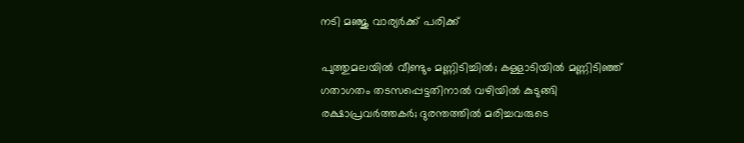നടി മഞ്ജു വാര്യര്‍ക്ക് പരിക്ക്

പുത്തുമലയില്‍ വീണ്ടും മണ്ണിടിച്ചില്‍; കള്ളാടിയില്‍ മണ്ണിടിഞ്ഞ് ഗതാഗതം തടസപ്പെട്ടതിനാല്‍ വഴിയില്‍ കുടുങ്ങി രക്ഷാപ്രവര്‍ത്തകര്‍; ദുരന്തത്തില്‍ മരിച്ചവരുടെ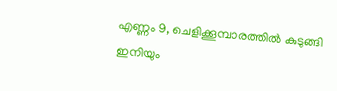എണ്ണം 9, ചെളിക്കൂമ്പാരത്തില്‍ കുടുങ്ങി ഇനിയും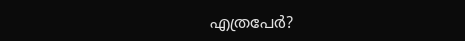എത്രപേര്‍?